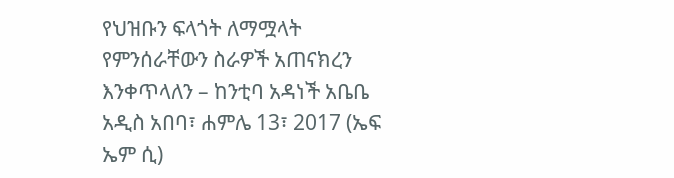የህዝቡን ፍላጎት ለማሟላት የምንሰራቸውን ስራዎች አጠናክረን እንቀጥላለን – ከንቲባ አዳነች አቤቤ
አዲስ አበባ፣ ሐምሌ 13፣ 2017 (ኤፍ ኤም ሲ)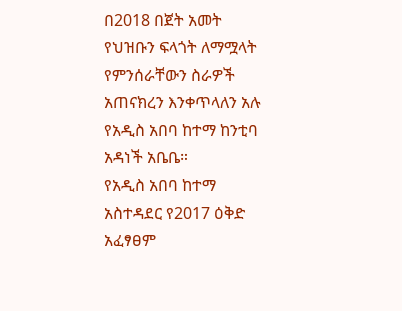በ2018 በጀት አመት የህዝቡን ፍላጎት ለማሟላት የምንሰራቸውን ስራዎች አጠናክረን እንቀጥላለን አሉ የአዲስ አበባ ከተማ ከንቲባ አዳነች አቤቤ።
የአዲስ አበባ ከተማ አስተዳደር የ2017 ዕቅድ አፈፃፀም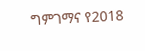ግምገማና የ2018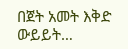በጀት አመት እቅድ ውይይት…